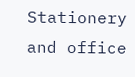Stationery and office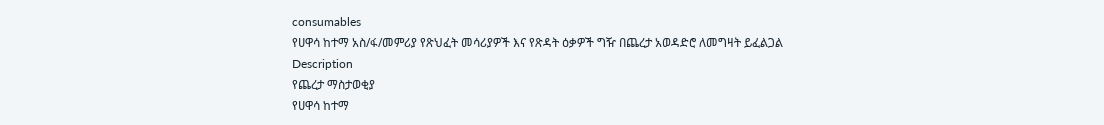consumables
የሀዋሳ ከተማ አስ/ፋ/መምሪያ የጽህፈት መሳሪያዎች እና የጽዳት ዕቃዎች ግዥ በጨረታ አወዳድሮ ለመግዛት ይፈልጋል
Description
የጨረታ ማስታወቂያ
የሀዋሳ ከተማ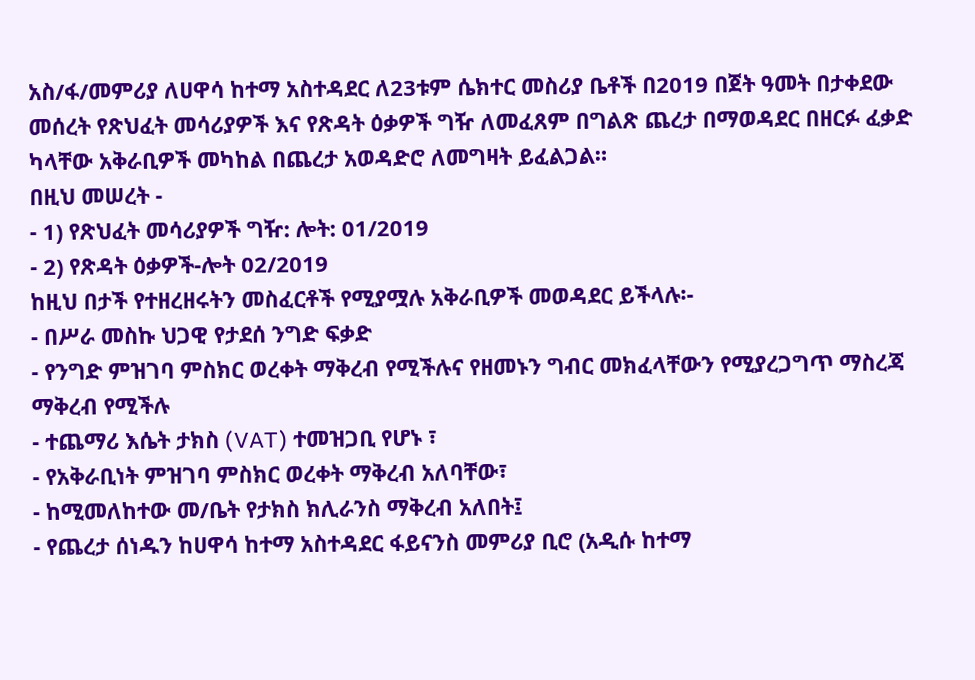አስ/ፋ/መምሪያ ለሀዋሳ ከተማ አስተዳደር ለ23ቱም ሴክተር መስሪያ ቤቶች በ2019 በጀት ዓመት በታቀደው መሰረት የጽህፈት መሳሪያዎች እና የጽዳት ዕቃዎች ግዥ ለመፈጸም በግልጽ ጨረታ በማወዳደር በዘርፉ ፈቃድ ካላቸው አቅራቢዎች መካከል በጨረታ አወዳድሮ ለመግዛት ይፈልጋል።
በዚህ መሠረት -
- 1) የጽህፈት መሳሪያዎች ግዥ: ሎት: 01/2019
- 2) የጽዳት ዕቃዎች-ሎት 02/2019
ከዚህ በታች የተዘረዘሩትን መስፈርቶች የሚያሟሉ አቅራቢዎች መወዳደር ይችላሉ፡-
- በሥራ መስኩ ህጋዊ የታደሰ ንግድ ፍቃድ
- የንግድ ምዝገባ ምስክር ወረቀት ማቅረብ የሚችሉና የዘመኑን ግብር መክፈላቸውን የሚያረጋግጥ ማስረጃ ማቅረብ የሚችሉ
- ተጨማሪ እሴት ታክስ (VAT) ተመዝጋቢ የሆኑ ፣
- የአቅራቢነት ምዝገባ ምስክር ወረቀት ማቅረብ አለባቸው፣
- ከሚመለከተው መ/ቤት የታክስ ክሊራንስ ማቅረብ አለበት፤
- የጨረታ ሰነዱን ከሀዋሳ ከተማ አስተዳደር ፋይናንስ መምሪያ ቢሮ (አዲሱ ከተማ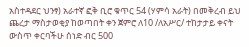አስተዳደር ህንፃ) አራተኛ ፎቅ ቢሮ ቁጥር 54 (ሃምሳ አራት) በመቅረብ ይህ ጨረታ ማስታወቂያ ከወጣበት ቀን ጀምሮ ለ10 /ለአሥር/ ተከታታይ ቀናት ውስጥ ቀርባችሁ ሰነድ ብር 500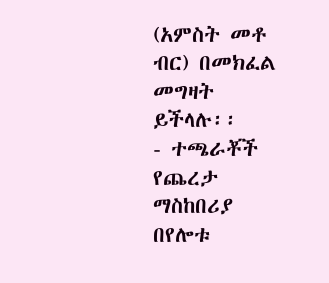(አምስት መቶ ብር) በመክፈል መግዛት ይችላሉ፡፡
- ተጫራቾች የጨረታ ማስከበሪያ በየሎቱ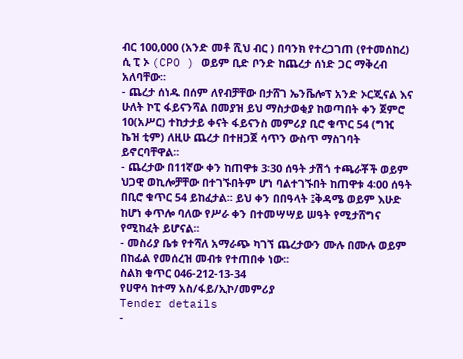ብር 100,000 (አንድ መቶ ሺህ ብር ) በባንክ የተረጋገጠ (የተመሰከረ) ሲ ፒ ኦ (CPO ) ወይም ቢድ ቦንድ ከጨረታ ሰነድ ጋር ማቅረብ አለባቸው፡፡
- ጨረታ ሰነዱ በሰም ለየብቻቸው በታሸገ ኤንቬሎፕ አንድ ኦርጂናል እና ሁለት ኮፒ ፋይናንሻል በመያዝ ይህ ማስታወቂያ ከወጣበት ቀን ጀምሮ 10(አሥር) ተከታታይ ቀናት ፋይናንስ መምሪያ ቢሮ ቁጥር 54 (ግዢ ኬዝ ቲም) ለዚሁ ጨረታ በተዘጋጀ ሳጥን ውስጥ ማስገባት ይኖርባቸዋል፡፡
- ጨረታው በ11ኛው ቀን ከጠዋቱ 3፡30 ሰዓት ታሽጎ ተጫራቾች ወይም ህጋዊ ወኪሎቻቸው በተገኙበትም ሆነ ባልተገኙበት ከጠዋቱ 4፡00 ሰዓት በቢሮ ቁጥር 54 ይከፈታል፡፡ ይህ ቀን በበዓላት ፤ቅዳሜ ወይም እሁድ ከሆነ ቀጥሎ ባለው የሥራ ቀን በተመሣሣይ ሠዓት የሚታሸግና የሚከፈት ይሆናል፡፡
- መስሪያ ቤቱ የተሻለ አማራጭ ካገኘ ጨረታውን ሙሉ በሙሉ ወይም በከፊል የመሰረዝ መብቱ የተጠበቀ ነው፡፡
ስልክ ቁጥር 046-212-13-34
የሀዋሳ ከተማ አስ/ፋይ/ኢኮ/መምሪያ
Tender details
-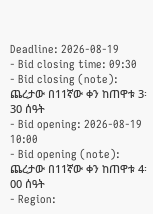Deadline: 2026-08-19
- Bid closing time: 09:30
- Bid closing (note): ጨረታው በ11ኛው ቀን ከጠዋቱ 3፡30 ሰዓት
- Bid opening: 2026-08-19 10:00
- Bid opening (note): ጨረታው በ11ኛው ቀን ከጠዋቱ 4፡00 ሰዓት
- Region: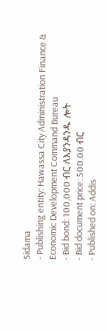Sidama
- Publishing entity: Hawassa City Administration Finance & Economic Development Command Bureau
- Bid bond: 100,000 ብር ለእያንዳንዱ ሎት
- Bid document price: 500.00 ብር
- Published on: Addis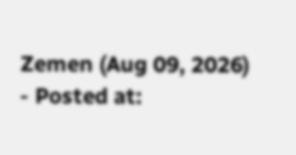Zemen (Aug 09, 2026)
- Posted at: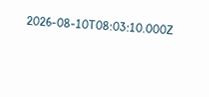2026-08-10T08:03:10.000Z